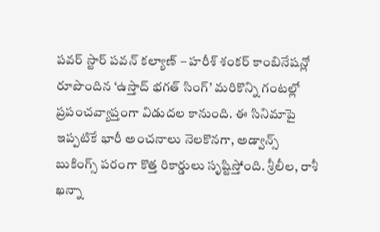పవర్ స్టార్ పవన్ కల్యాణ్ – హరీశ్ శంకర్ కాంబినేషన్లో రూపొందిన ‘ఉస్తాద్ భగత్ సింగ్’ మరికొన్ని గంటల్లో ప్రపంచవ్యాప్తంగా విడుదల కానుంది. ఈ సినిమాపై ఇప్పటికే భారీ అంచనాలు నెలకొనగా, అడ్వాన్స్ బుకింగ్స్ పరంగా కొత్త రికార్డులు సృష్టిస్తోంది. శ్రీలీల, రాశీ ఖన్నా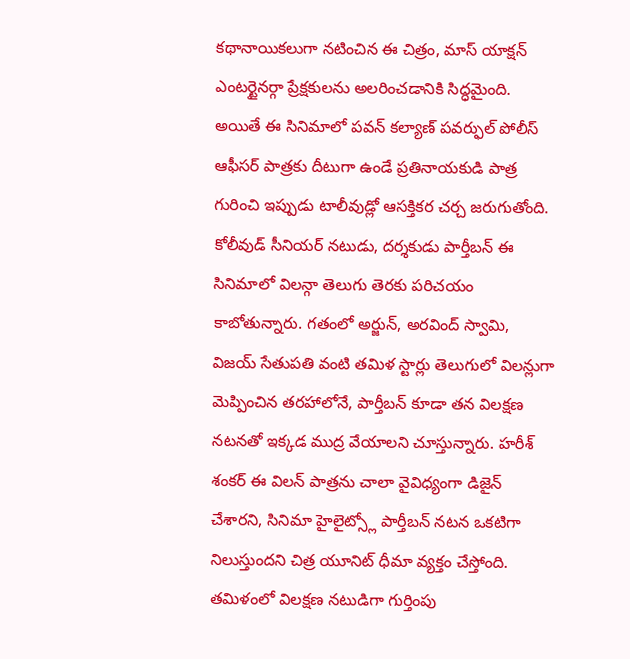కథానాయికలుగా నటించిన ఈ చిత్రం, మాస్ యాక్షన్ ఎంటర్టైనర్గా ప్రేక్షకులను అలరించడానికి సిద్ధమైంది. అయితే ఈ సినిమాలో పవన్ కల్యాణ్ పవర్ఫుల్ పోలీస్ ఆఫీసర్ పాత్రకు దీటుగా ఉండే ప్రతినాయకుడి పాత్ర గురించి ఇప్పుడు టాలీవుడ్లో ఆసక్తికర చర్చ జరుగుతోంది.
కోలీవుడ్ సీనియర్ నటుడు, దర్శకుడు పార్తీబన్ ఈ సినిమాలో విలన్గా తెలుగు తెరకు పరిచయం కాబోతున్నారు. గతంలో అర్జున్, అరవింద్ స్వామి, విజయ్ సేతుపతి వంటి తమిళ స్టార్లు తెలుగులో విలన్లుగా మెప్పించిన తరహాలోనే, పార్తీబన్ కూడా తన విలక్షణ నటనతో ఇక్కడ ముద్ర వేయాలని చూస్తున్నారు. హరీశ్ శంకర్ ఈ విలన్ పాత్రను చాలా వైవిధ్యంగా డిజైన్ చేశారని, సినిమా హైలైట్స్లో పార్తీబన్ నటన ఒకటిగా నిలుస్తుందని చిత్ర యూనిట్ ధీమా వ్యక్తం చేస్తోంది.
తమిళంలో విలక్షణ నటుడిగా గుర్తింపు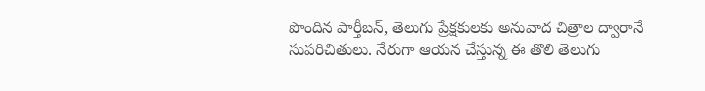పొందిన పార్తీబన్, తెలుగు ప్రేక్షకులకు అనువాద చిత్రాల ద్వారానే సుపరిచితులు. నేరుగా ఆయన చేస్తున్న ఈ తొలి తెలుగు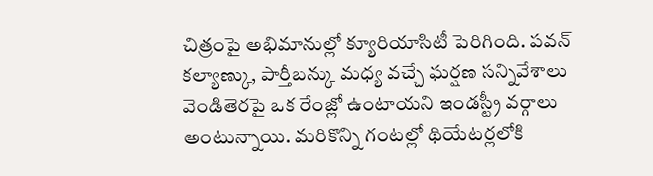చిత్రంపై అభిమానుల్లో క్యూరియాసిటీ పెరిగింది. పవన్ కల్యాణ్కు, పార్తీబన్కు మధ్య వచ్చే ఘర్షణ సన్నివేశాలు వెండితెరపై ఒక రేంజ్లో ఉంటాయని ఇండస్ట్రీ వర్గాలు అంటున్నాయి. మరికొన్ని గంటల్లో థియేటర్లలోకి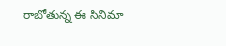రాబోతున్న ఈ సినిమా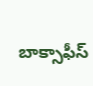బాక్సాఫీస్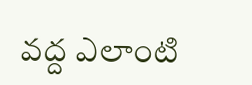వద్ద ఎలాంటి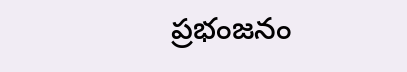ప్రభంజనం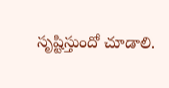సృష్టిస్తుందో చూడాలి.